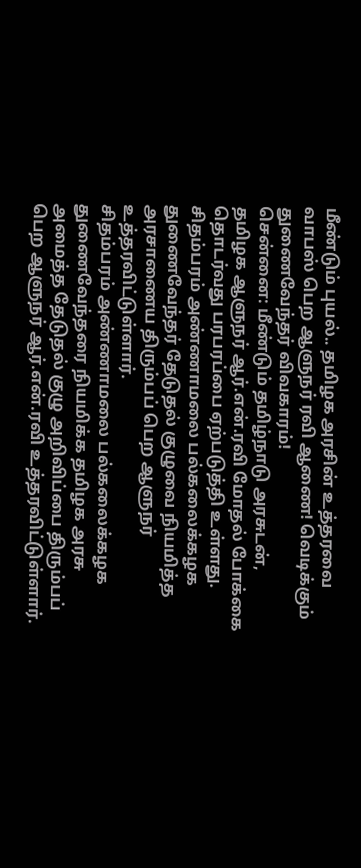மீண்டும் புயல்.. தமிழக அரசின் உத்தரவை வாபஸ் பெற ஆளுநர் ரவி ஆணை! வெடிக்கும் துணைவேந்தர் விவகாரம்!
சென்னை: மீண்டும் தமிழ்நாடு அரசுடன், தமிழக ஆளுநர் ஆர்.என்.ரவி மோதல் போக்கை தொடர்வது பரபரப்பை ஏற்படுத்தி உள்ளது. சிதம்பரம் அண்ணாமலை பல்கலைக்கழக துணைவேந்தர் தேடுதல் குழுவை நியமித்த அரசாணைய திரும்பப் பெற ஆளுநர் உத்தரவிட்டுள்ளார்.
சிதம்பரம் அண்ணாமலை பல்கலைக்கழக துணைவேந்தரை நியமிக்க தமிழக அரசு அமைத்த தேடுதல் குழு அறிவிப்பை திரும்பப் பெற ஆளுநர் ஆர்.என்.ரவி உத்தரவிட்டுள்ளார்.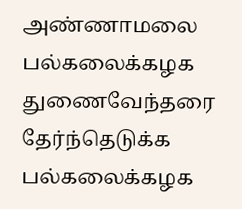அண்ணாமலை பல்கலைக்கழக துணைவேந்தரை தேர்ந்தெடுக்க பல்கலைக்கழக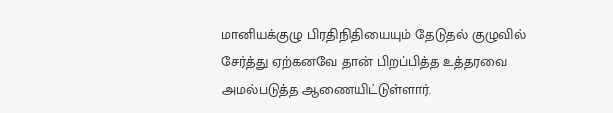மானியக்குழு பிரதிநிதியையும் தேடுதல் குழுவில் சேர்த்து ஏற்கனவே தான் பிறப்பித்த உத்தரவை அமல்படுத்த ஆணையிட்டுள்ளார்.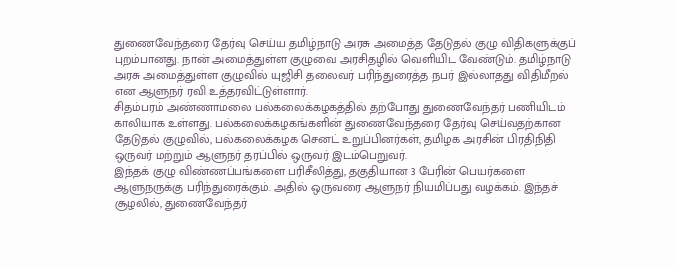துணைவேந்தரை தேர்வு செய்ய தமிழ்நாடு அரசு அமைத்த தேடுதல் குழு விதிகளுக்குப் புறம்பானது. நான் அமைத்துள்ள குழுவை அரசிதழில் வெளியிட வேண்டும். தமிழ்நாடு அரசு அமைத்துள்ள குழுவில் யுஜிசி தலைவர் பரிந்துரைத்த நபர் இல்லாதது விதிமீறல் என ஆளுநர் ரவி உத்தரவிட்டுள்ளார்.
சிதம்பரம் அண்ணாமலை பல்கலைக்கழகத்தில் தற்போது துணைவேந்தர் பணியிடம் காலியாக உள்ளது. பல்கலைக்கழகங்களின் துணைவேந்தரை தேர்வு செய்வதற்கான தேடுதல் குழுவில், பல்கலைக்கழக செனட் உறுப்பினர்கள், தமிழக அரசின் பிரதிநிதி ஒருவர் மற்றும் ஆளுநர் தரப்பில் ஒருவர் இடம்பெறுவர்.
இந்தக் குழு விண்ணப்பங்களை பரிசீலித்து, தகுதியான 3 பேரின் பெயர்களை ஆளுநருக்கு பரிந்துரைக்கும். அதில் ஒருவரை ஆளுநர் நியமிப்பது வழக்கம். இந்தச் சூழலில், துணைவேந்தர்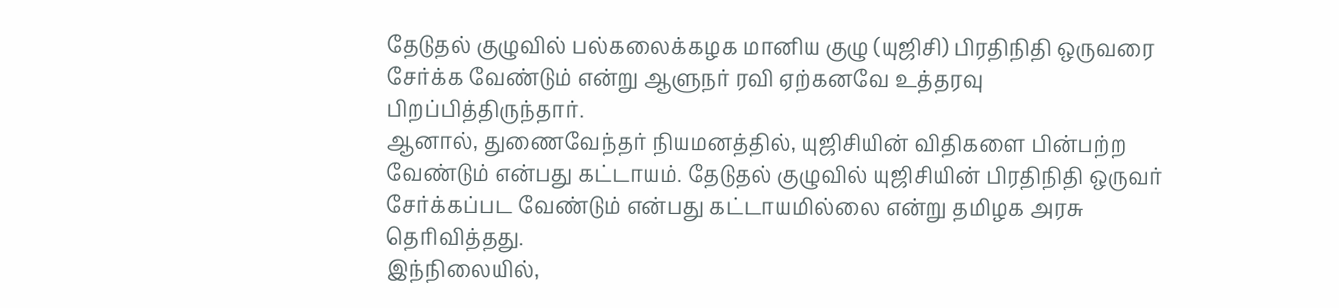தேடுதல் குழுவில் பல்கலைக்கழக மானிய குழு (யுஜிசி) பிரதிநிதி ஒருவரை சேர்க்க வேண்டும் என்று ஆளுநர் ரவி ஏற்கனவே உத்தரவு பிறப்பித்திருந்தார்.
ஆனால், துணைவேந்தர் நியமனத்தில், யுஜிசியின் விதிகளை பின்பற்ற வேண்டும் என்பது கட்டாயம். தேடுதல் குழுவில் யுஜிசியின் பிரதிநிதி ஒருவர் சேர்க்கப்பட வேண்டும் என்பது கட்டாயமில்லை என்று தமிழக அரசு தெரிவித்தது.
இந்நிலையில்,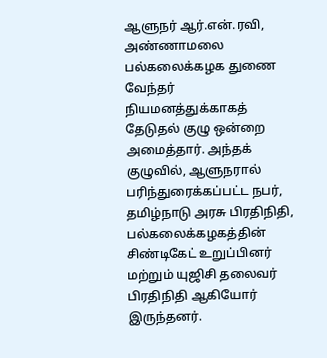ஆளுநர் ஆர்.என்.ரவி, அண்ணாமலை பல்கலைக்கழக துணை வேந்தர் நியமனத்துக்காகத் தேடுதல் குழு ஒன்றை அமைத்தார். அந்தக் குழுவில், ஆளுநரால் பரிந்துரைக்கப்பட்ட நபர், தமிழ்நாடு அரசு பிரதிநிதி, பல்கலைக்கழகத்தின் சிண்டிகேட் உறுப்பினர் மற்றும் யுஜிசி தலைவர் பிரதிநிதி ஆகியோர் இருந்தனர்.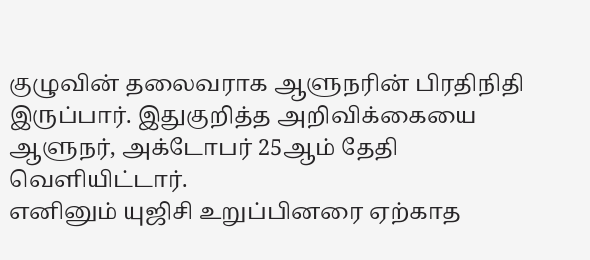குழுவின் தலைவராக ஆளுநரின் பிரதிநிதி இருப்பார். இதுகுறித்த அறிவிக்கையை ஆளுநர், அக்டோபர் 25ஆம் தேதி வெளியிட்டார்.
எனினும் யுஜிசி உறுப்பினரை ஏற்காத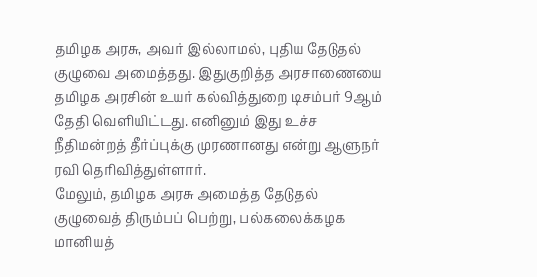தமிழக அரசு, அவர் இல்லாமல், புதிய தேடுதல் குழுவை அமைத்தது. இதுகுறித்த அரசாணையை தமிழக அரசின் உயர் கல்வித்துறை டிசம்பர் 9ஆம் தேதி வெளியிட்டது. எனினும் இது உச்ச நீதிமன்றத் தீர்ப்புக்கு முரணானது என்று ஆளுநர் ரவி தெரிவித்துள்ளார்.
மேலும், தமிழக அரசு அமைத்த தேடுதல் குழுவைத் திரும்பப் பெற்று, பல்கலைக்கழக மானியத்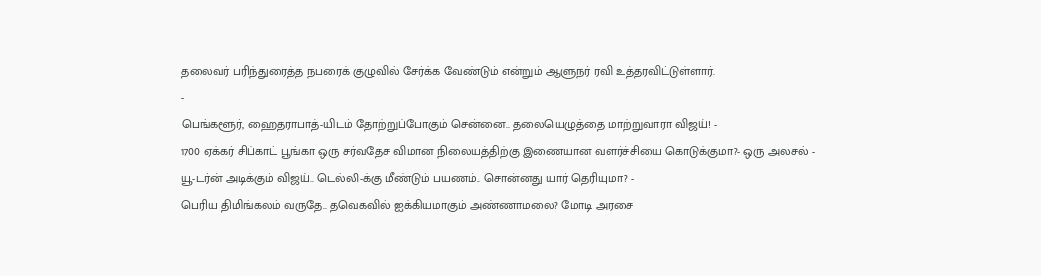தலைவர் பரிந்துரைத்த நபரைக் குழுவில் சேர்க்க வேண்டும் என்றும் ஆளுநர் ரவி உத்தரவிட்டுள்ளார்.
-
பெங்களூர், ஹைதராபாத்-யிடம் தோற்றுப்போகும் சென்னை.. தலையெழுத்தை மாற்றுவாரா விஜய்! -
1700 ஏக்கர் சிப்காட் பூங்கா ஒரு சர்வதேச விமான நிலையத்திற்கு இணையான வளர்ச்சியை கொடுக்குமா?- ஒரு அலசல் -
யூ-டர்ன் அடிக்கும் விஜய்.. டெல்லி-க்கு மீண்டும் பயணம்.. சொன்னது யார் தெரியுமா? -
பெரிய திமிங்கலம் வருதே.. தவெகவில் ஐக்கியமாகும் அண்ணாமலை? மோடி அரசை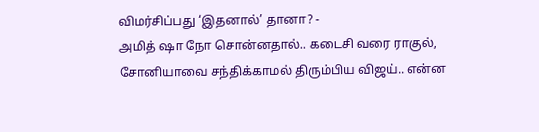விமர்சிப்பது ‘இதனால்’ தானா? -
அமித் ஷா நோ சொன்னதால்.. கடைசி வரை ராகுல், சோனியாவை சந்திக்காமல் திரும்பிய விஜய்.. என்ன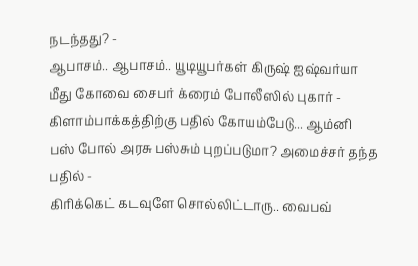நடந்தது? -
ஆபாசம்.. ஆபாசம்.. யூடியூபர்கள் கிருஷ் ஐஷ்வர்யா மீது கோவை சைபர் க்ரைம் போலீஸில் புகார் -
கிளாம்பாக்கத்திற்கு பதில் கோயம்பேடு... ஆம்னி பஸ் போல் அரசு பஸ்சும் புறப்படுமா? அமைச்சர் தந்த பதில் -
கிரிக்கெட் கடவுளே சொல்லிட்டாரு.. வைபவ்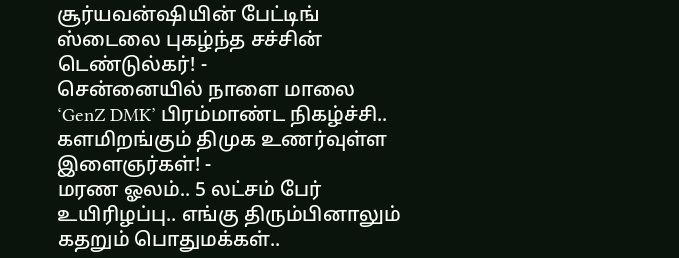சூர்யவன்ஷியின் பேட்டிங் ஸ்டைலை புகழ்ந்த சச்சின் டெண்டுல்கர்! -
சென்னையில் நாளை மாலை ‘GenZ DMK’ பிரம்மாண்ட நிகழ்ச்சி.. களமிறங்கும் திமுக உணர்வுள்ள இளைஞர்கள்! -
மரண ஓலம்.. 5 லட்சம் பேர் உயிரிழப்பு.. எங்கு திரும்பினாலும் கதறும் பொதுமக்கள்..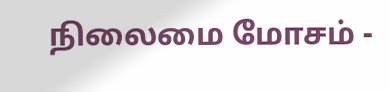நிலைமை மோசம் -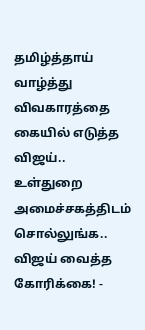தமிழ்த்தாய் வாழ்த்து விவகாரத்தை கையில் எடுத்த விஜய்.. உள்துறை அமைச்சகத்திடம் சொல்லுங்க.. விஜய் வைத்த கோரிக்கை! -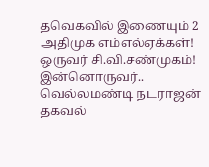தவெகவில் இணையும் 2 அதிமுக எம்எல்ஏக்கள்! ஒருவர் சி.வி.சண்முகம்! இன்னொருவர்.. வெல்லமண்டி நடராஜன் தகவல்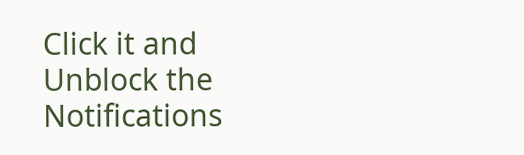Click it and Unblock the Notifications